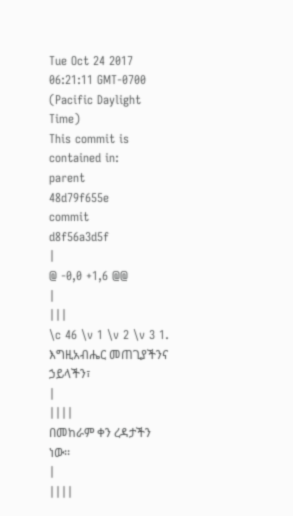Tue Oct 24 2017 06:21:11 GMT-0700 (Pacific Daylight Time)
This commit is contained in:
parent
48d79f655e
commit
d8f56a3d5f
|
@ -0,0 +1,6 @@
|
|||
\c 46 \v 1 \v 2 \v 3 1. እግዚአብሔር መጠጊያችንና ኃይላችን፣
|
||||
በመከራም ቀን ረዳታችን ነው፡፡
|
||||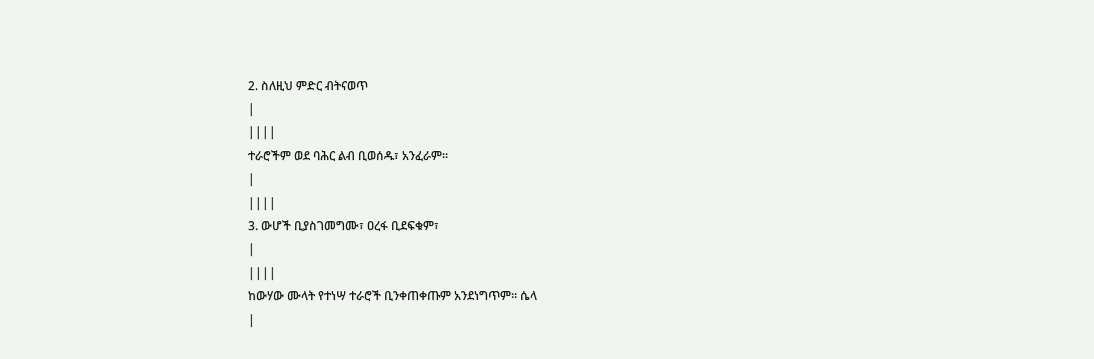2. ስለዚህ ምድር ብትናወጥ
|
||||
ተራሮችም ወደ ባሕር ልብ ቢወሰዱ፣ አንፈራም፡፡
|
||||
3. ውሆች ቢያስገመግሙ፣ ዐረፋ ቢደፍቁም፣
|
||||
ከውሃው ሙላት የተነሣ ተራሮች ቢንቀጠቀጡም አንደነግጥም፡፡ ሴላ
|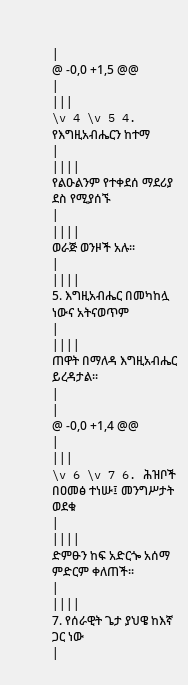|
@ -0,0 +1,5 @@
|
|||
\v 4 \v 5 4. የእግዚአብሔርን ከተማ
|
||||
የልዑልንም የተቀደሰ ማደሪያ ደስ የሚያሰኙ
|
||||
ወራጅ ወንዞች አሉ፡፡
|
||||
5. እግዚአብሔር በመካከሏ ነውና አትናወጥም
|
||||
ጠዋት በማለዳ እግዚአብሔር ይረዳታል፡፡
|
|
@ -0,0 +1,4 @@
|
|||
\v 6 \v 7 6. ሕዝቦች በዐመፅ ተነሡ፤ መንግሥታት ወደቁ
|
||||
ድምፁን ከፍ አድርጐ አሰማ ምድርም ቀለጠች፡፡
|
||||
7. የሰራዊት ጌታ ያህዌ ከእኛ ጋር ነው
|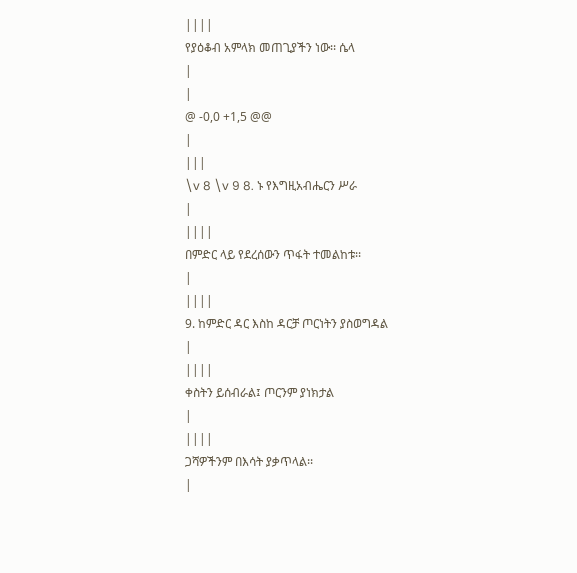||||
የያዕቆብ አምላክ መጠጊያችን ነው፡፡ ሴላ
|
|
@ -0,0 +1,5 @@
|
|||
\v 8 \v 9 8. ኑ የእግዚአብሔርን ሥራ
|
||||
በምድር ላይ የደረሰውን ጥፋት ተመልከቱ፡፡
|
||||
9. ከምድር ዳር እስከ ዳርቻ ጦርነትን ያስወግዳል
|
||||
ቀስትን ይሰብራል፤ ጦርንም ያነክታል
|
||||
ጋሻዎችንም በእሳት ያቃጥላል፡፡
|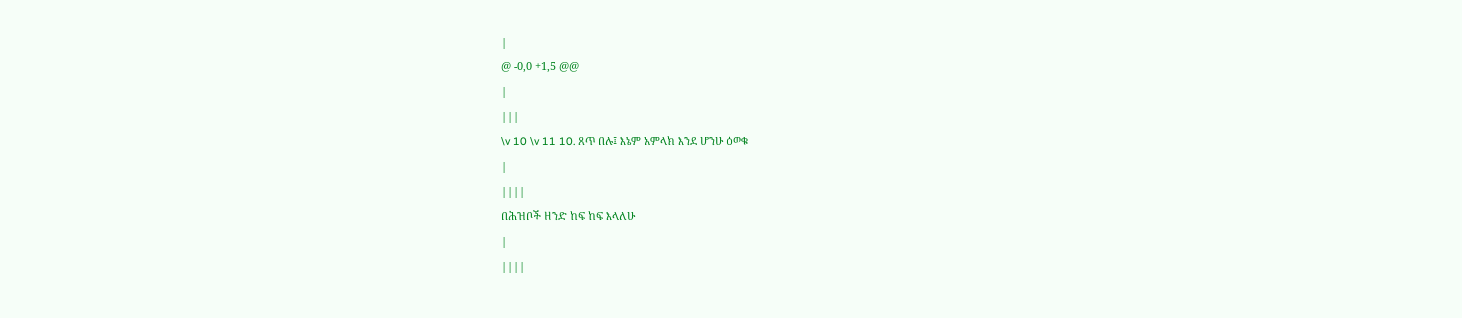|
@ -0,0 +1,5 @@
|
|||
\v 10 \v 11 10. ጸጥ በሉ፤ እኔም አምላክ እንደ ሆንሁ ዕወቁ
|
||||
በሕዝቦች ዘንድ ከፍ ከፍ እላለሁ
|
||||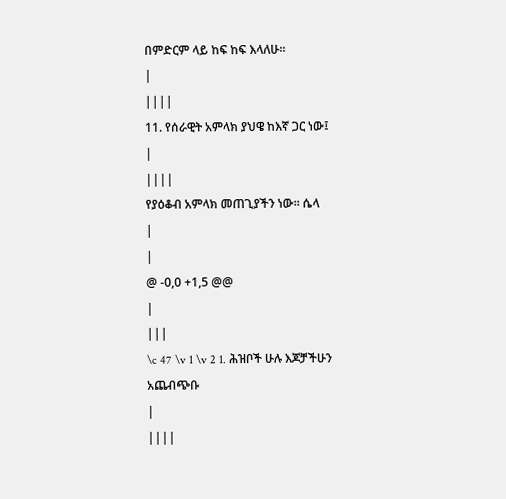በምድርም ላይ ከፍ ከፍ እላለሁ፡፡
|
||||
11. የሰራዊት አምላክ ያህዌ ከእኛ ጋር ነው፤
|
||||
የያዕቆብ አምላክ መጠጊያችን ነው፡፡ ሴላ
|
|
@ -0,0 +1,5 @@
|
|||
\c 47 \v 1 \v 2 1. ሕዝቦች ሁሉ እጆቻችሁን አጨብጭቡ
|
||||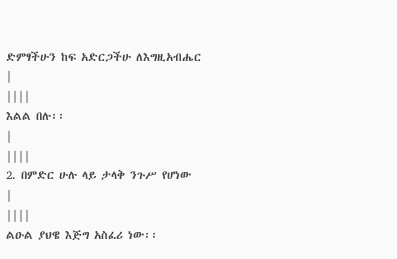ድምፃችሁን ከፍ አድርጋችሁ ለእግዚአብሔር
|
||||
እልል በሉ፡፡
|
||||
2. በምድር ሁሉ ላይ ታላቅ ንጉሥ የሆነው
|
||||
ልዑል ያህዌ እጅግ አስፈሪ ነው፡፡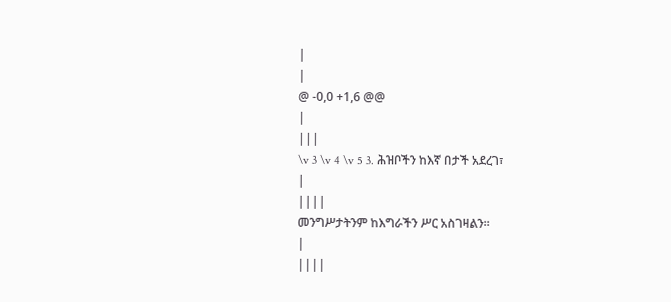|
|
@ -0,0 +1,6 @@
|
|||
\v 3 \v 4 \v 5 3. ሕዝቦችን ከእኛ በታች አደረገ፣
|
||||
መንግሥታትንም ከእግራችን ሥር አስገዛልን፡፡
|
||||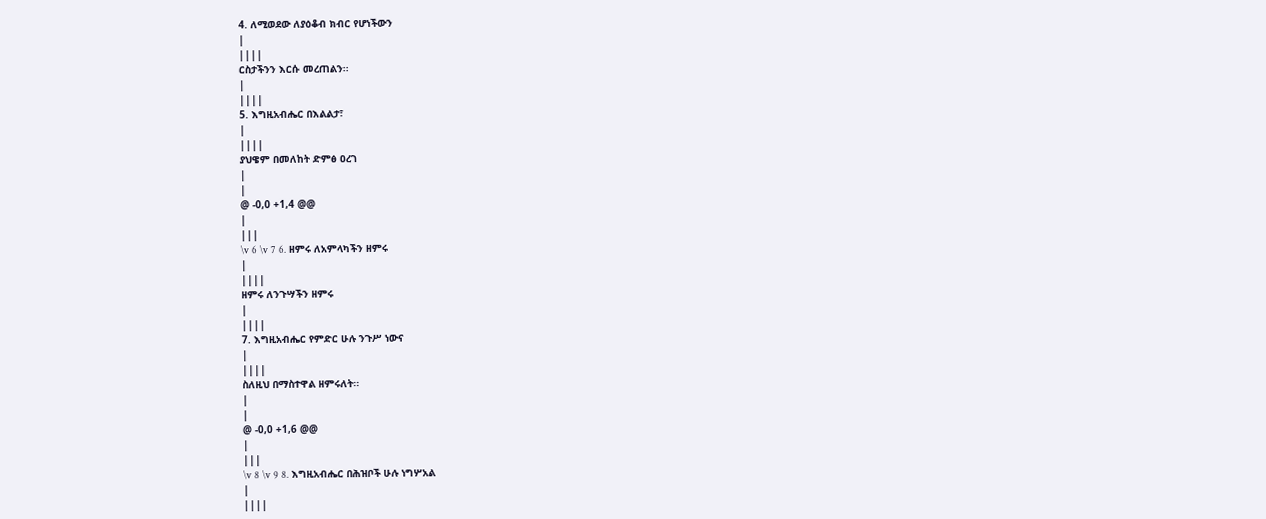4. ለሚወደው ለያዕቆብ ክብር የሆነችውን
|
||||
ርስታችንን እርሱ መረጠልን፡፡
|
||||
5. እግዚአብሔር በእልልታ፣
|
||||
ያህዌም በመለከት ድምፅ ዐረገ
|
|
@ -0,0 +1,4 @@
|
|||
\v 6 \v 7 6. ዘምሩ ለአምላካችን ዘምሩ
|
||||
ዘምሩ ለንጉሣችን ዘምሩ
|
||||
7. እግዚአብሔር የምድር ሁሉ ንጉሥ ነውና
|
||||
ስለዚህ በማስተዋል ዘምሩለት፡፡
|
|
@ -0,0 +1,6 @@
|
|||
\v 8 \v 9 8. እግዚአብሔር በሕዝቦች ሁሉ ነግሦአል
|
||||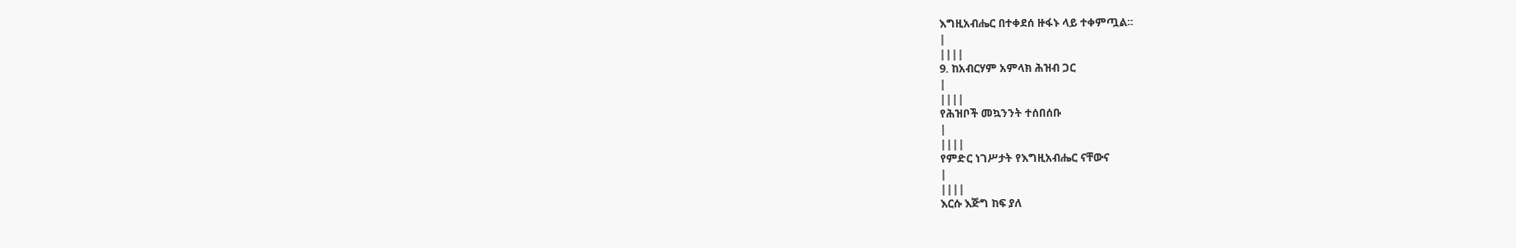እግዚአብሔር በተቀደሰ ዙፋኑ ላይ ተቀምጧል፡፡
|
||||
9. ከአብርሃም አምላክ ሕዝብ ጋር
|
||||
የሕዝቦች መኳንንት ተሰበሰቡ
|
||||
የምድር ነገሥታት የእግዚአብሔር ናቸውና
|
||||
እርሱ እጅግ ከፍ ያለ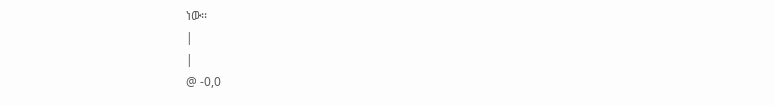ነው፡፡
|
|
@ -0,0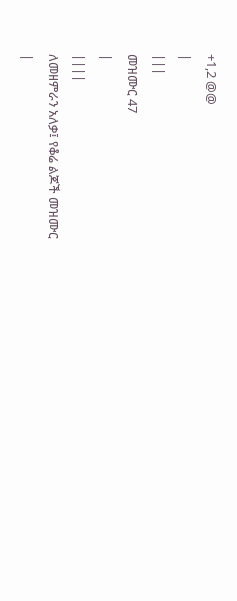+1,2 @@
|
|||
መዝሙር 47
|
||||
ለመዘምራን አለቃ፤ የቆሬ ልጆች መዝሙር
|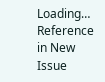Loading…
Reference in New Issue